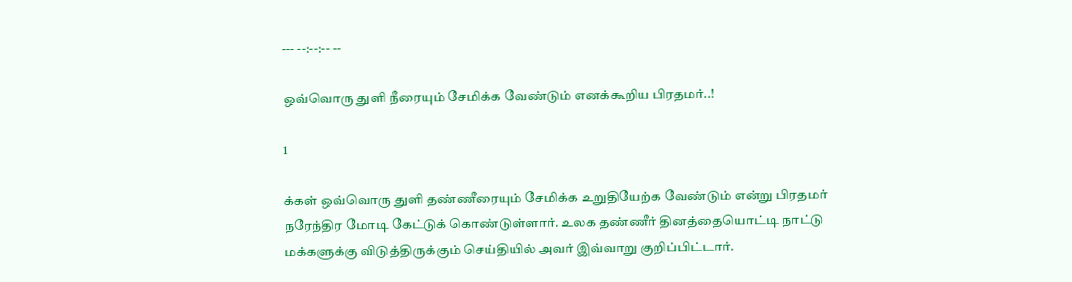--- --:--:-- --

ஒவ்வொரு துளி நீரையும் சேமிக்க வேண்டும் எனக்கூறிய பிரதமர்..!

1

க்கள் ஒவ்வொரு துளி தண்ணீரையும் சேமிக்க உறுதியேற்க வேண்டும் என்று பிரதமர் நரேந்திர மோடி கேட்டுக் கொண்டுள்ளார். உலக தண்ணீர் தினத்தையொட்டி நாட்டு மக்களுக்கு விடுத்திருக்கும் செய்தியில் அவர் இவ்வாறு குறிப்பிட்டார்.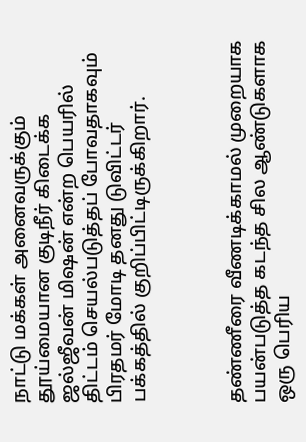நாட்டு மக்கள் அனைவருக்கும் தூய்மையான குடிநீர் கிடைக்க ஜல்ஜீவன் மிஷன் என்ற பெயரில் திட்டம் செயல்படுத்தப் போவதாகவும் பிரதமர் மோடி தனது டுவிட்டர் பக்கத்தில் குறிப்பிட்டிருக்கிறார்.



தண்ணீரை வீணடிக்காமல் முறையாக பயன்படுத்த கடந்த சில ஆண்டுகளாக ஒரு பெரிய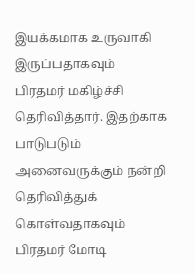இயக்கமாக உருவாகி இருப்பதாகவும் பிரதமர் மகிழ்ச்சி தெரிவித்தார். இதற்காக பாடுபடும் அனைவருக்கும் நன்றி தெரிவித்துக் கொள்வதாகவும் பிரதமர் மோடி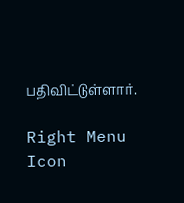பதிவிட்டுள்ளார்.

Right Menu Icon